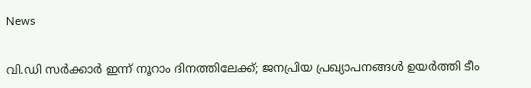News

വി.ഡി സര്‍ക്കാര്‍ ഇന്ന് നൂറാം ദിനത്തിലേക്ക്; ജനപ്രിയ പ്രഖ്യാപനങ്ങള്‍ ഉയര്‍ത്തി ടീം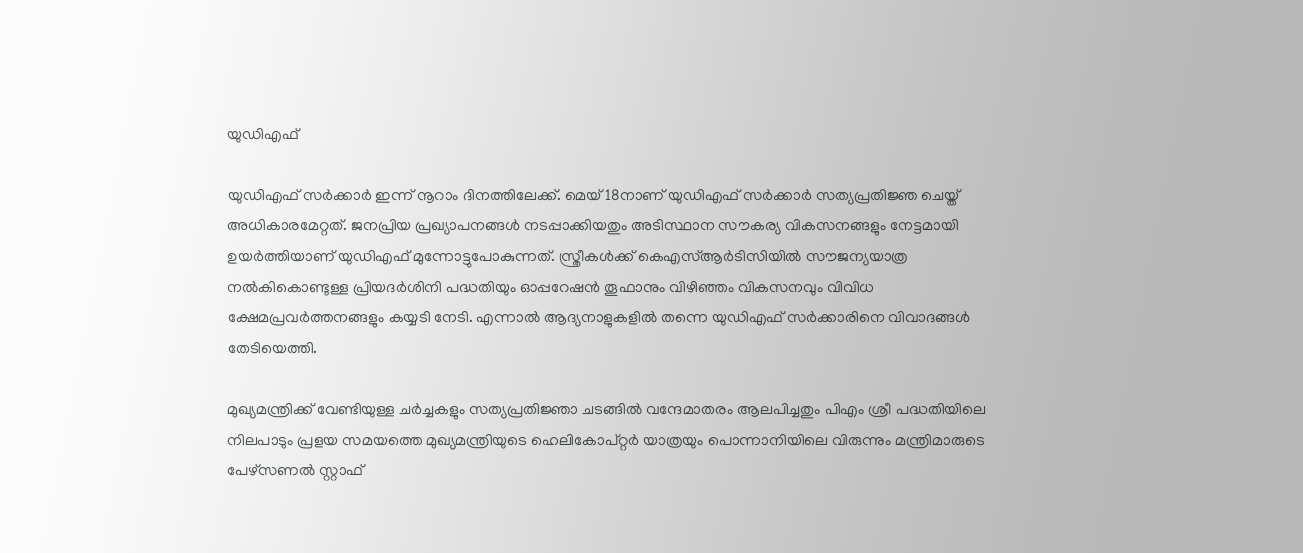യുഡിഎഫ്

യുഡിഎഫ് സര്‍ക്കാര്‍ ഇന്ന് നൂറാം ദിനത്തിലേക്ക്. മെയ് 18നാണ് യുഡിഎഫ് സര്‍ക്കാര്‍ സത്യപ്രതിജ്ഞ ചെയ്ത് അധികാരമേറ്റത്. ജനപ്രിയ പ്രഖ്യാപനങ്ങള്‍ നടപ്പാക്കിയതും അടിസ്ഥാന സൗകര്യ വികസനങ്ങളും നേട്ടമായി ഉയര്‍ത്തിയാണ് യുഡിഎഫ് മുന്നോട്ടുപോകുന്നത്. സ്ത്രീകള്‍ക്ക് കെഎസ്ആര്‍ടിസിയില്‍ സൗജന്യയാത്ര നല്‍കികൊണ്ടുള്ള പ്രിയദര്‍ശിനി പദ്ധതിയും ഓപ്പറേഷന്‍ തൂഫാനും വിഴിഞ്ഞം വികസനവും വിവിധ ക്ഷേമപ്രവര്‍ത്തനങ്ങളും കയ്യടി നേടി. എന്നാല്‍ ആദ്യനാളുകളില്‍ തന്നെ യുഡിഎഫ് സര്‍ക്കാരിനെ വിവാദങ്ങള്‍ തേടിയെത്തി.

മുഖ്യമന്ത്രിക്ക് വേണ്ടിയുള്ള ചര്‍ച്ചകളും സത്യപ്രതിജ്ഞാ ചടങ്ങില്‍ വന്ദേമാതരം ആലപിച്ചതും പിഎം ശ്രീ പദ്ധതിയിലെ നിലപാടും പ്രളയ സമയത്തെ മുഖ്യമന്ത്രിയുടെ ഹെലികോപ്റ്റര്‍ യാത്രയും പൊന്നാനിയിലെ വിരുന്നും മന്ത്രിമാരുടെ പേഴ്‌സണല്‍ സ്റ്റാഫ്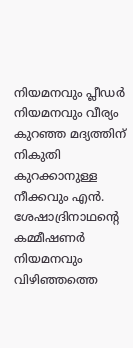നിയമനവും പ്ലീഡര്‍ നിയമനവും വീര്യം കുറഞ്ഞ മദ്യത്തിന് നികുതി കുറക്കാനുള്ള നീക്കവും എന്‍. ശേഷാദ്രിനാഥന്റെ കമ്മീഷണര്‍ നിയമനവും വിഴിഞ്ഞത്തെ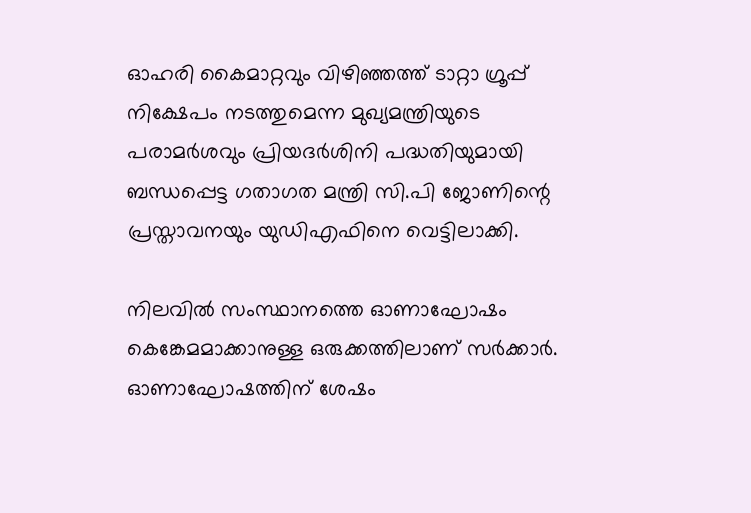ഓഹരി കൈമാറ്റവും വിഴിഞ്ഞത്ത് ടാറ്റാ ഗ്രൂപ്പ് നിക്ഷേപം നടത്തുമെന്ന മുഖ്യമന്ത്രിയുടെ പരാമര്‍ശവും പ്രിയദര്‍ശിനി പദ്ധതിയുമായി ബന്ധപ്പെട്ട ഗതാഗത മന്ത്രി സി.പി ജോണിന്റെ പ്രസ്താവനയും യുഡിഎഫിനെ വെട്ടിലാക്കി.

നിലവില്‍ സംസ്ഥാനത്തെ ഓണാഘോഷം കെങ്കേമമാക്കാനുള്ള ഒരുക്കത്തിലാണ് സര്‍ക്കാര്‍. ഓണാഘോഷത്തിന് ശേഷം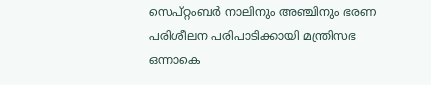സെപ്റ്റംബര്‍ നാലിനും അഞ്ചിനും ഭരണ പരിശീലന പരിപാടിക്കായി മന്ത്രിസഭ ഒന്നാകെ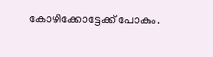കോഴിക്കോട്ടേക്ക് പോകും.